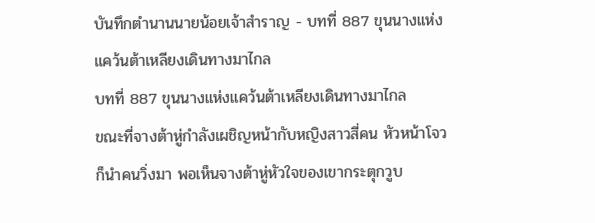บันทึกตำนานนายน้อยเจ้าสำราญ - บทที่ 887 ขุนนางแห่งแคว้นต้าเหลียงเดินทางมาไกล
บทที่ 887 ขุนนางแห่งแคว้นต้าเหลียงเดินทางมาไกล
ขณะที่จางต้าหู่กำลังเผชิญหน้ากับหญิงสาวสี่คน หัวหน้าโจวก็นำคนวิ่งมา พอเห็นจางต้าหู่หัวใจของเขากระตุกวูบ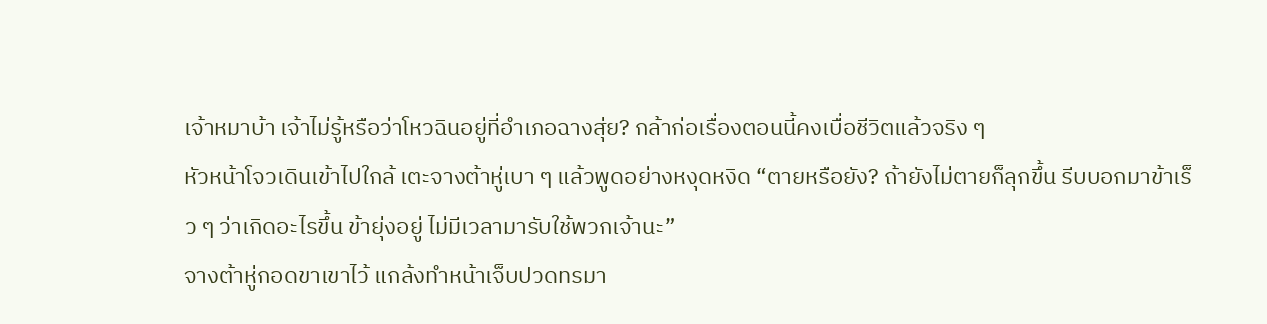เจ้าหมาบ้า เจ้าไม่รู้หรือว่าโหวฉินอยู่ที่อำเภอฉางสุ่ย? กล้าก่อเรื่องตอนนี้คงเบื่อชีวิตแล้วจริง ๆ
หัวหน้าโจวเดินเข้าไปใกล้ เตะจางต้าหู่เบา ๆ แล้วพูดอย่างหงุดหงิด “ตายหรือยัง? ถ้ายังไม่ตายก็ลุกขึ้น รีบบอกมาข้าเร็ว ๆ ว่าเกิดอะไรขึ้น ข้ายุ่งอยู่ ไม่มีเวลามารับใช้พวกเจ้านะ”
จางต้าหู่กอดขาเขาไว้ แกล้งทำหน้าเจ็บปวดทรมา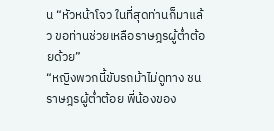น “หัวหน้าโจว ในที่สุดท่านก็มาแล้ว ขอท่านช่วยเหลือราษฎรผู้ต่ำต้อยด้วย”
“หญิงพวกนี้ขับรถม้าไม่ดูทาง ชนราษฎรผู้ต่ำต้อย พี่น้องของ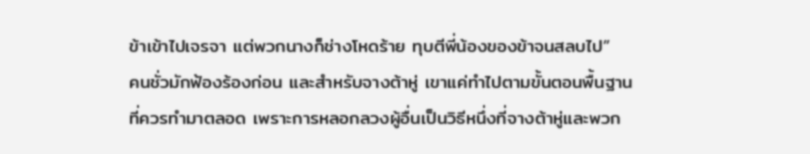ข้าเข้าไปเจรจา แต่พวกนางก็ช่างโหดร้าย ทุบตีพี่น้องของข้าจนสลบไป”
คนชั่วมักฟ้องร้องก่อน และสำหรับจางต้าหู่ เขาแค่ทำไปตามขั้นตอนพื้นฐานที่ควรทำมาตลอด เพราะการหลอกลวงผู้อื่นเป็นวิธีหนึ่งที่จางต้าหู่และพวก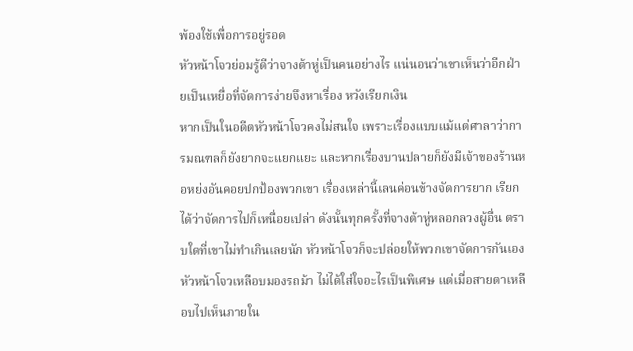พ้องใช้เพื่อการอยู่รอด
หัวหน้าโจวย่อมรู้ดีว่าจางต้าหู่เป็นคนอย่างไร แน่นอนว่าเขาเห็นว่าอีกฝ่ายเป็นเหยื่อที่จัดการง่ายจึงหาเรื่อง หวังเรียกเงิน
หากเป็นในอดีตหัวหน้าโจวคงไม่สนใจ เพราะเรื่องแบบแม้แต่ศาลาว่าการมณฑลก็ยังยากจะแยกแยะ และหากเรื่องบานปลายก็ยังมีเจ้าของร้านหอหย่งอันคอยปกป้องพวกเขา เรื่องเหล่านี้เลนค่อนข้างจัดการยาก เรียกได้ว่าจัดการไปก็เหนื่อยเปล่า ดังนั้นทุกครั้งที่จางต้าหู่หลอกลวงผู้อื่น ตราบใดที่เขาไม่ทำเกินเลยนัก หัวหน้าโจวก็จะปล่อยให้พวกเขาจัดการกันเอง
หัวหน้าโจวเหลือบมองรถม้า ไม่ได้ใส่ใจอะไรเป็นพิเศษ แต่เมื่อสายตาเหลือบไปเห็นภายใน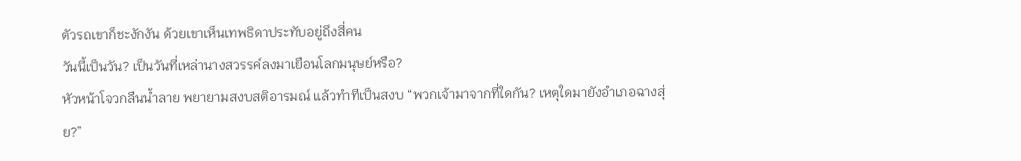ตัวรถเขาก็ชะงักงัน ด้วยเขาเห็นเทพธิดาประทับอยู่ถึงสี่คน
วันนี้เป็นวัน? เป็นวันที่เหล่านางสวรรค์ลงมาเยือนโลกมนุษย์หรือ?
หัวหน้าโจวกลืนน้ำลาย พยายามสงบสติอารมณ์ แล้วทำทีเป็นสงบ “พวกเจ้ามาจากที่ใดกัน? เหตุใดมายังอำเภอฉางสุ่ย?”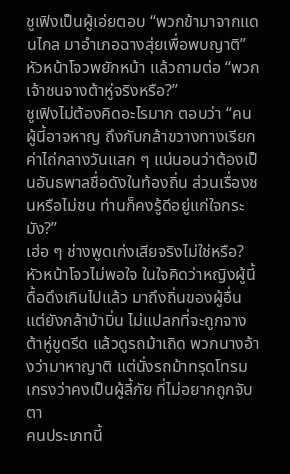ชูเฟิงเป็นผู้เอ่ยตอบ “พวกข้ามาจากแดนไกล มาอำเภอฉางสุ่ยเพื่อพบญาติ”
หัวหน้าโจวพยักหน้า แล้วถามต่อ “พวกเจ้าชนจางต้าหู่จริงหรือ?”
ชูเฟิงไม่ต้องคิดอะไรมาก ตอบว่า “คนผู้นี้อาจหาญ ถึงกับกล้าขวางทางเรียกค่าไถ่กลางวันแสก ๆ แน่นอนว่าต้องเป็นอันธพาลชื่อดังในท้องถิ่น ส่วนเรื่องชนหรือไม่ชน ท่านก็คงรู้ดีอยู่แก่ใจกระมัง?”
เฮ่อ ๆ ช่างพูดเก่งเสียจริงไม่ใช่หรือ?
หัวหน้าโจวไม่พอใจ ในใจคิดว่าหญิงผู้นี้ดื้อดึงเกินไปแล้ว มาถึงถิ่นของผู้อื่น แต่ยังกล้าบ้าบิ่น ไม่แปลกที่จะถูกจางต้าหู่ขูดรีด แล้วดูรถม้าเถิด พวกนางอ้างว่ามาหาญาติ แต่นั่งรถม้าทรุดโทรม เกรงว่าคงเป็นผู้ลี้ภัย ที่ไม่อยากถูกจับตา
คนประเภทนี้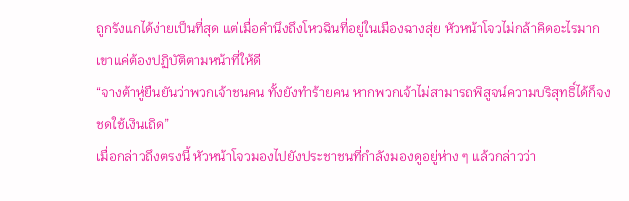ถูกรังแกได้ง่ายเป็นที่สุด แต่เมื่อคำนึงถึงโหวฉินที่อยู่ในเมืองฉางสุ่ย หัวหน้าโจวไม่กล้าคิดอะไรมาก เขาแค่ต้องปฏิบัติตามหน้าที่ให้ดี
“จางต้าหู่ยืนยันว่าพวกเจ้าชนคน ทั้งยังทำร้ายคน หากพวกเจ้าไม่สามารถพิสูจน์ความบริสุทธิ์ได้ก็จงชดใช้เงินเถิด”
เมื่อกล่าวถึงตรงนี้ หัวหน้าโจวมองไปยังประชาชนที่กำลังมองดูอยู่ห่าง ๆ แล้วกล่าวว่า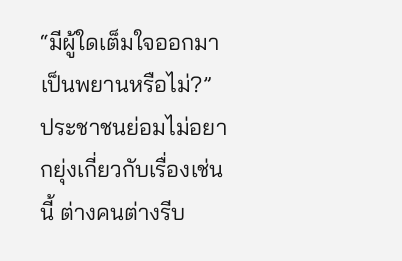“มีผู้ใดเต็มใจออกมาเป็นพยานหรือไม่?”
ประชาชนย่อมไม่อยากยุ่งเกี่ยวกับเรื่องเช่นนี้ ต่างคนต่างรีบ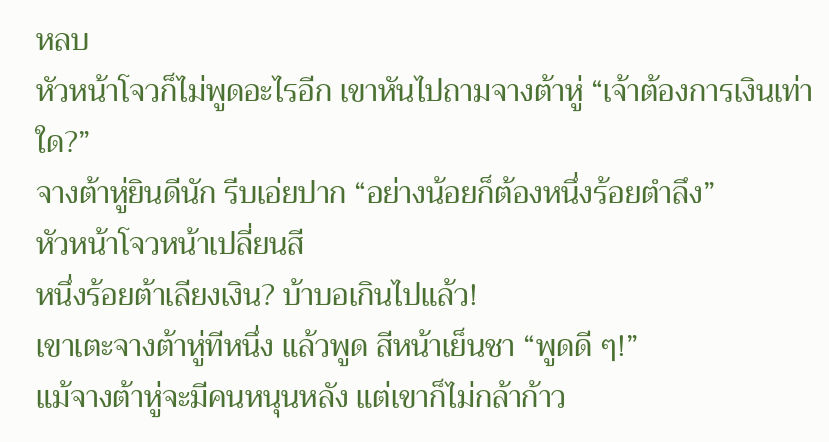หลบ
หัวหน้าโจวก็ไม่พูดอะไรอีก เขาหันไปถามจางต้าหู่ “เจ้าต้องการเงินเท่าใด?”
จางต้าหู่ยินดีนัก รีบเอ่ยปาก “อย่างน้อยก็ต้องหนึ่งร้อยตำลึง”
หัวหน้าโจวหน้าเปลี่ยนสี
หนึ่งร้อยต้าเลียงเงิน? บ้าบอเกินไปแล้ว!
เขาเตะจางต้าหู่ทีหนึ่ง แล้วพูด สีหน้าเย็นชา “พูดดี ๆ!”
แม้จางต้าหู่จะมีคนหนุนหลัง แต่เขาก็ไม่กล้าก้าว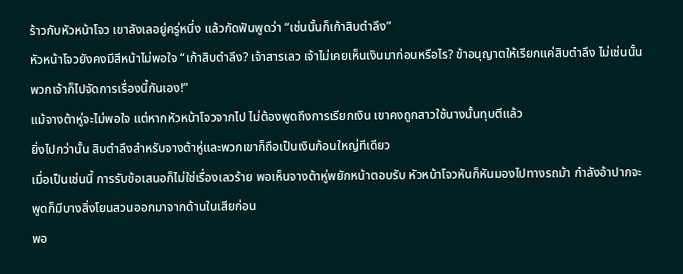ร้าวกับหัวหน้าโจว เขาลังเลอยู่ครู่หนึ่ง แล้วกัดฟันพูดว่า “เช่นนั้นก็เก้าสิบตำลึง”
หัวหน้าโจวยังคงมีสีหน้าไม่พอใจ “เก้าสิบตำลึง? เจ้าสารเลว เจ้าไม่เคยเห็นเงินมาก่อนหรือไร? ข้าอนุญาตให้เรียกแค่สิบตำลึง ไม่เช่นนั้นพวกเจ้าก็ไปจัดการเรื่องนี้กันเอง!”
แม้จางต้าหู่จะไม่พอใจ แต่หากหัวหน้าโจวจากไป ไม่ต้องพูดถึงการเรียกเงิน เขาคงถูกสาวใช้นางนั้นทุบตีแล้ว
ยิ่งไปกว่านั้น สิบตำลึงสำหรับจางต้าหู่และพวกเขาก็ถือเป็นเงินก้อนใหญ่ทีเดียว
เมื่อเป็นเช่นนี้ การรับข้อเสนอก็ไม่ใช่เรื่องเลวร้าย พอเห็นจางต้าหู่พยักหน้าตอบรับ หัวหน้าโจวหันก็หันมองไปทางรถม้า กำลังอ้าปากจะพูดก็มีบางสิ่งโยนสวนออกมาจากด้านในเสียก่อน
พอ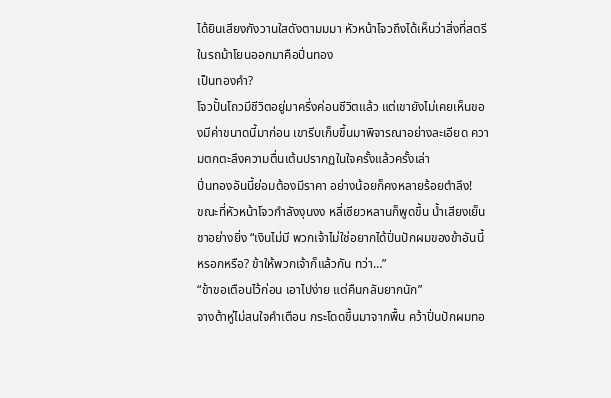ได้ยินเสียงกังวานใสดังตามมมา หัวหน้าโจวถึงได้เห็นว่าสิ่งที่สตรีในรถม้าโยนออกมาคือปิ่นทอง
เป็นทองคำ?
โจวปั้นโถวมีชีวิตอยู่มาครึ่งค่อนชีวิตแล้ว แต่เขายังไม่เคยเห็นของมีค่าขนาดนี้มาก่อน เขารีบเก็บขึ้นมาพิจารณาอย่างละเอียด ความตกตะลึงความตื่นเต้นปรากฏในใจครั้งแล้วครั้งเล่า
ปิ่นทองอันนี้ย่อมต้องมีราคา อย่างน้อยก็คงหลายร้อยตำลึง!
ขณะที่หัวหน้าโจวกำลังงุนงง หลี่เซียวหลานก็พูดขึ้น น้ำเสียงเย็นชาอย่างยิ่ง “เงินไม่มี พวกเจ้าไม่ใช่อยากได้ปิ่นปักผมของข้าอันนี้หรอกหรือ? ข้าให้พวกเจ้าก็แล้วกัน ทว่า…”
“ข้าขอเตือนไว้ก่อน เอาไปง่าย แต่คืนกลับยากนัก”
จางต้าหู่ไม่สนใจคำเตือน กระโดดขึ้นมาจากพื้น คว้าปิ่นปักผมทอ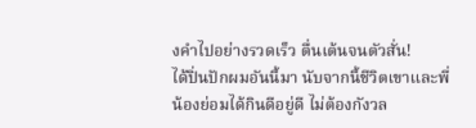งคำไปอย่างรวดเร็ว ตื่นเต้นจนตัวสั่น!
ได้ปิ่นปักผมอันนี้มา นับจากนี้ชีวิตเขาและพี่น้องย่อมได้กินดีอยู่ดี ไม่ต้องกังวล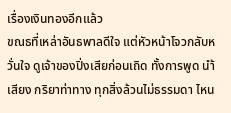เรื่องเงินทองอีกแล้ว
ขณธที่เหล่าอันธพาลดีใจ แต่หัวหน้าโจวกลับหวั่นใจ ดูเจ้าของปิ่งเสียก่อนเถิด ทั้งการพูด นำ้เสียง กริยาท่าทาง ทุกสิ่งล้วนไม่ธรรมดา ไหน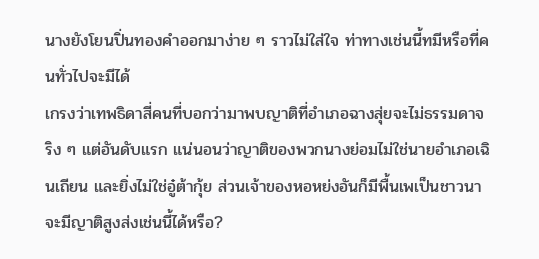นางยังโยนปิ่นทองคำออกมาง่าย ๆ ราวไม่ใส่ใจ ท่าทางเช่นนี้ทมีหรือที่คนทั่วไปจะมีได้
เกรงว่าเทพธิดาสี่คนที่บอกว่ามาพบญาติที่อำเภอฉางสุ่ยจะไม่ธรรมดาจริง ๆ แต่อันดับแรก แน่นอนว่าญาติของพวกนางย่อมไม่ใช่นายอำเภอเฉินเถียน และยิ่งไม่ใช่อู๋ต้ากุ้ย ส่วนเจ้าของหอหย่งอันก็มีพื้นเพเป็นชาวนา จะมีญาติสูงส่งเช่นนี้ได้หรือ?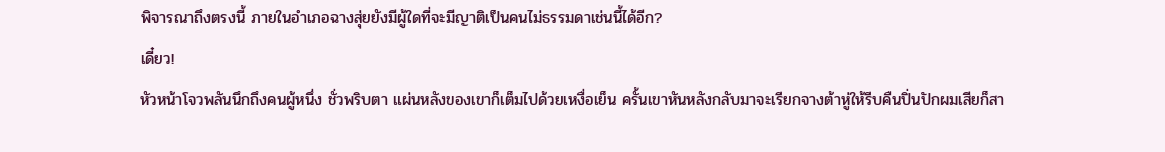พิจารณาถึงตรงนี้ ภายในอำเภอฉางสุ่ยยังมีผู้ใดที่จะมีญาติเป็นคนไม่ธรรมดาเช่นนี้ได้อีก?
เดี๋ยว!
หัวหน้าโจวพลันนึกถึงคนผู้หนึ่ง ชั่วพริบตา แผ่นหลังของเขาก็เต็มไปด้วยเหงื่อเย็น ครั้นเขาหันหลังกลับมาจะเรียกจางต้าหู่ให้รีบคืนปิ่นปักผมเสียก็สา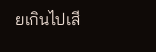ยเกินไปเสี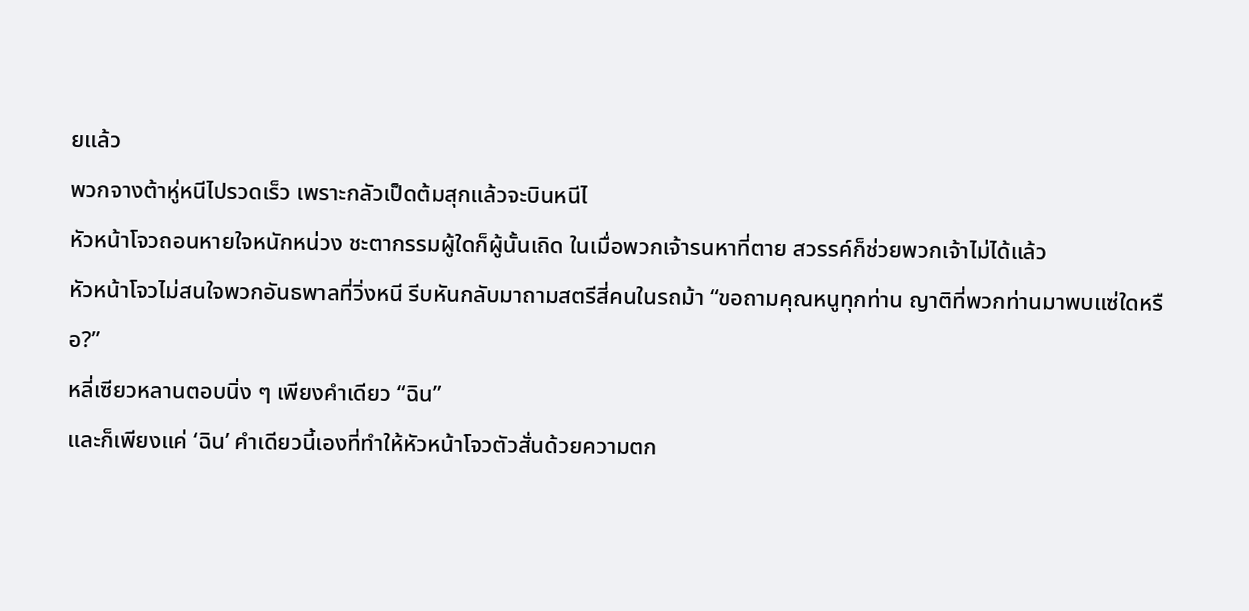ยแล้ว
พวกจางต้าหู่หนีไปรวดเร็ว เพราะกลัวเป็ดต้มสุกแล้วจะบินหนีไ
หัวหน้าโจวถอนหายใจหนักหน่วง ชะตากรรมผู้ใดก็ผู้นั้นเถิด ในเมื่อพวกเจ้ารนหาที่ตาย สวรรค์ก็ช่วยพวกเจ้าไม่ได้แล้ว
หัวหน้าโจวไม่สนใจพวกอันธพาลที่วิ่งหนี รีบหันกลับมาถามสตรีสี่คนในรถม้า “ขอถามคุณหนูทุกท่าน ญาติที่พวกท่านมาพบแซ่ใดหรือ?”
หลี่เซียวหลานตอบนิ่ง ๆ เพียงคำเดียว “ฉิน”
และก็เพียงแค่ ‘ฉิน’ คำเดียวนี้เองที่ทำให้หัวหน้าโจวตัวสั่นด้วยความตก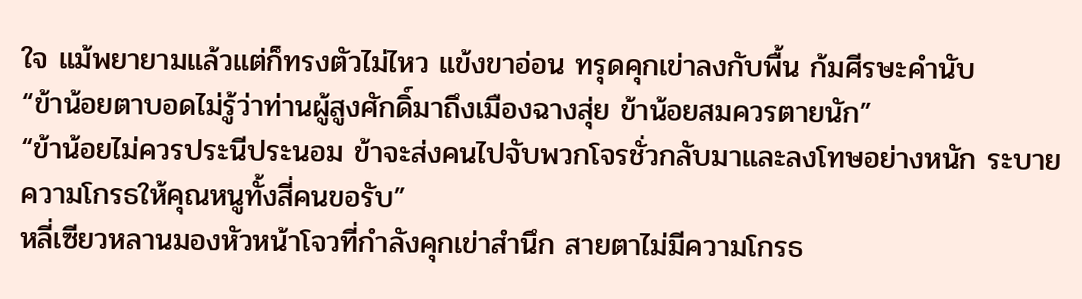ใจ แม้พยายามแล้วแต่ก็ทรงตัวไม่ไหว แข้งขาอ่อน ทรุดคุกเข่าลงกับพื้น ก้มศีรษะคำนับ
“ข้าน้อยตาบอดไม่รู้ว่าท่านผู้สูงศักดิ์มาถึงเมืองฉางสุ่ย ข้าน้อยสมควรตายนัก”
“ข้าน้อยไม่ควรประนีประนอม ข้าจะส่งคนไปจับพวกโจรชั่วกลับมาและลงโทษอย่างหนัก ระบายความโกรธให้คุณหนูทั้งสี่คนขอรับ”
หลี่เซียวหลานมองหัวหน้าโจวที่กำลังคุกเข่าสำนึก สายตาไม่มีความโกรธ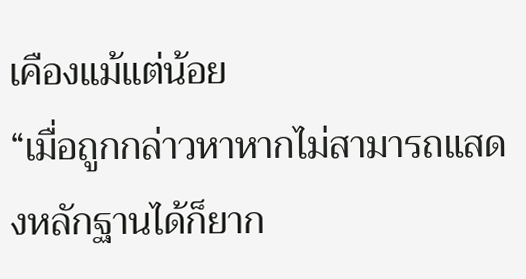เคืองแม้แต่น้อย
“เมื่อถูกกล่าวหาหากไม่สามารถแสดงหลักฐานได้ก็ยาก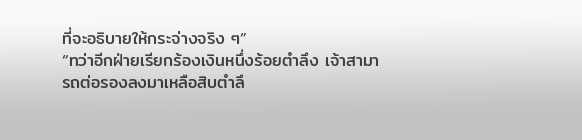ที่จะอธิบายให้กระจ่างจริง ๆ”
“ทว่าอีกฝ่ายเรียกร้องเงินหนึ่งร้อยตำลึง เจ้าสามารถต่อรองลงมาเหลือสิบตำลึ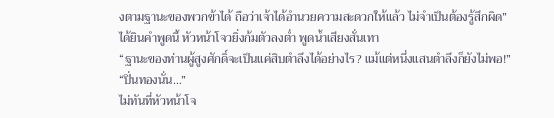งตามฐานะของพวกข้าได้ ถือว่าเจ้าได้อำนวยความสะดวกให้แล้ว ไม่จำเป็นต้องรู้สึกผิด”
ได้ยินคำพูดนี้ หัวหน้าโจวยิ่งก้มตัวลงต่ำ พูดน้ำเสียงสั่นเทา
“ฐานะของท่านผู้สูงศักดิ์จะเป็นแค่สิบตำลึงได้อย่างไร? แม้แต่หนึ่งแสนตำลึงก็ยังไม่พอ!”
“ปิ่นทองนั่น…”
ไม่ทันที่หัวหน้าโจ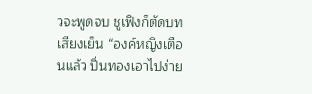วจะพูดจบ ชูเฟิงก็ตัดบทเสียงเย็น “องค์หญิงเตือนแล้ว ปิ่นทองเอาไปง่าย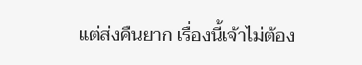แต่ส่งคืนยาก เรื่องนี้เจ้าไม่ต้อง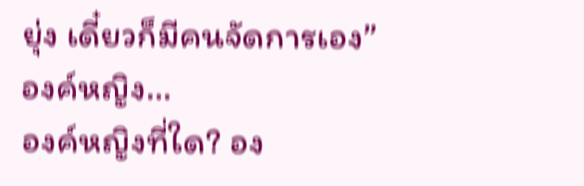ยุ่ง เดี๋ยวก็มีคนจัดการเอง”
องค์หญิง…
องค์หญิงที่ใด? อง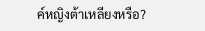ค์หญิงต้าเหลียงหรือ?